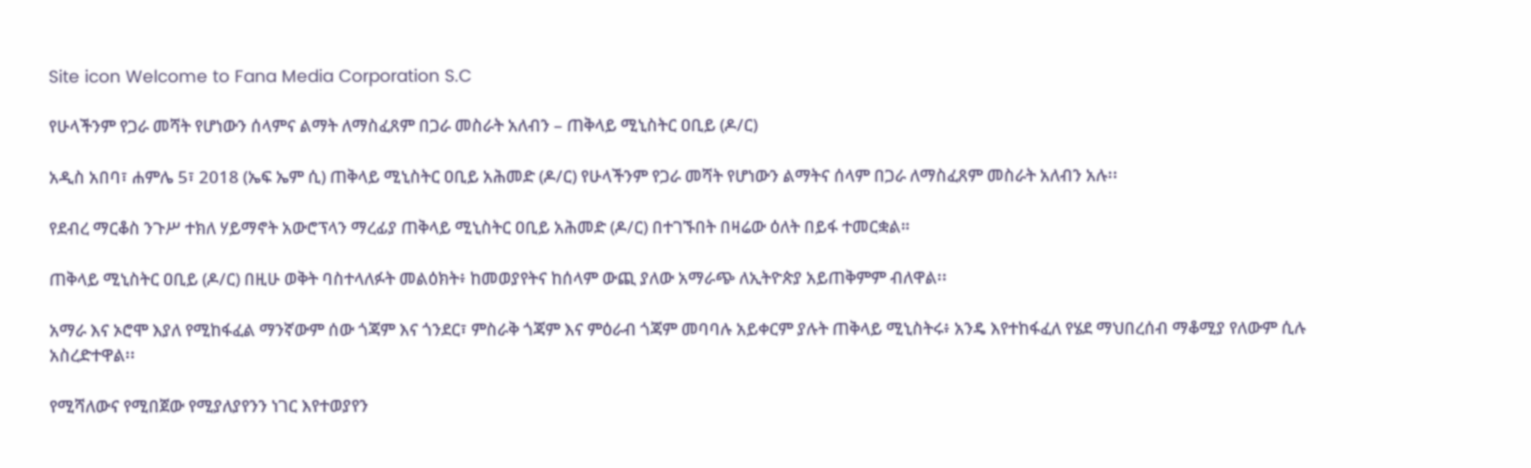Site icon Welcome to Fana Media Corporation S.C

የሁላችንም የጋራ መሻት የሆነውን ሰላምና ልማት ለማስፈጸም በጋራ መስራት አለብን – ጠቅላይ ሚኒስትር ዐቢይ (ዶ/ር)

አዲስ አበባ፣ ሐምሌ 5፣ 2018 (ኤፍ ኤም ሲ) ጠቅላይ ሚኒስትር ዐቢይ አሕመድ (ዶ/ር) የሁላችንም የጋራ መሻት የሆነውን ልማትና ሰላም በጋራ ለማስፈጸም መስራት አለብን አሉ፡፡

የደብረ ማርቆስ ንጉሥ ተክለ ሃይማኖት አውሮፕላን ማረፊያ ጠቅላይ ሚኒስትር ዐቢይ አሕመድ (ዶ/ር) በተገኙበት በዛሬው ዕለት በይፋ ተመርቋል።

ጠቅላይ ሚኒስትር ዐቢይ (ዶ/ር) በዚሁ ወቅት ባስተላለፉት መልዕክት፥ ከመወያየትና ከሰላም ውጪ ያለው አማራጭ ለኢትዮጵያ አይጠቅምም ብለዋል፡፡

አማራ እና ኦሮሞ እያለ የሚከፋፈል ማንኛውም ሰው ጎጃም እና ጎንደር፣ ምስራቅ ጎጃም እና ምዕራብ ጎጃም መባባሉ አይቀርም ያሉት ጠቅላይ ሚኒስትሩ፥ አንዴ እየተከፋፈለ የሄደ ማህበረሰብ ማቆሚያ የለውም ሲሉ አስረድተዋል፡፡

የሚሻለውና የሚበጀው የሚያለያየንን ነገር እየተወያየን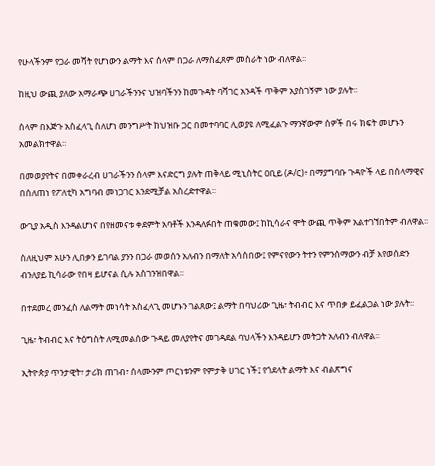የሁላችንም የጋራ መሻት የሆነውን ልማት እና ሰላም በጋራ ለማስፈጸም መስራት ነው ብለዋል፡፡

ከዚህ ውጪ ያለው አማራጭ ሀገራችንንና ህዝባችንን ከመጉዳት ባሻገር አንዳች ጥቅም አያስገኝም ነው ያሉት፡፡

ሰላም በእጅጉ አስፈላጊ ስለሆነ መንግሥት ከህዝቡ ጋር በመተባባር ሊወያዩ ለሚፈልጉ ማንኛውም ሰዎች በሩ ክፍት መሆኑን አመልክተዋል፡፡

በመወያየትና በመቀራረብ ሀገራችንን ሰላም እናድርግ ያሉት ጠቅላይ ሚኒስትር ዐቢይ (ዶ/ር)፥ በማያግባቡ ጉዳዮች ላይ በሰላማዊና በሰለጠነ የፖለቲካ አግባብ መነጋገር እንደሚቻል አስረድተዋል፡፡

ውጊያ አዲስ እንዳልሆነና በየዘመናቱ ቀደምት አባቶች እንዳለፉበት ጠቁመው፤ ከኪሳራና ሞት ውጪ ጥቅም አልተገኘበትም ብለዋል፡፡

ስለዚህም አሁን ሊበቃን ይገባል ያንን በጋራ መወሰን አለብን በማለት አሳስበው፤ የምናየውን ትተን የምንሰማውን ብቻ እየወሰድን ብንለያይ ኪሳራው የበዛ ይሆናል ሲሉ አስገንዝበዋል፡፡

በተደመረ መንፈስ ለልማት መነሳት አስፈላጊ መሆኑን ገልጸው፤ ልማት በባህሪው ጊዜ፣ ትብብር እና ጥበቃ ይፈልጋል ነው ያሉት፡፡

ጊዜ፣ ትብብር እና ትዕግስት ለሚመልሰው ጉዳይ መለያየትና መገዳደል ባህላችን እንዳይሆን መትጋት አለብን ብለዋል፡፡

ኢትዮጵያ ጥንታዊት፣ ታሪክ ጠገብ፣ ሰላሙንም ጦርነቱንም የምታቅ ሀገር ነች፤ የጎደላት ልማት እና ብልጽግና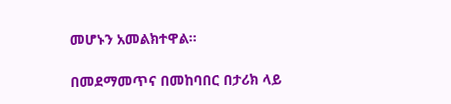መሆኑን አመልክተዋል፡፡

በመደማመጥና በመከባበር በታሪክ ላይ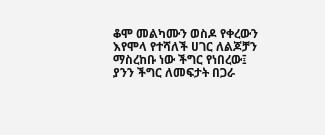ቆሞ መልካሙን ወስዶ የቀረውን እየሞላ የተሻለች ሀገር ለልጆቻን ማስረከቡ ነው ችግር የነበረው፤ ያንን ችግር ለመፍታት በጋራ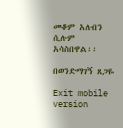መቆም አለብን ሲሉም አሳስበዋል፡፡

በወንድማገኝ ጸጋዬ

Exit mobile version